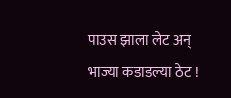पाउस झाला लेट अन् भाज्या कडाडल्या ठेट !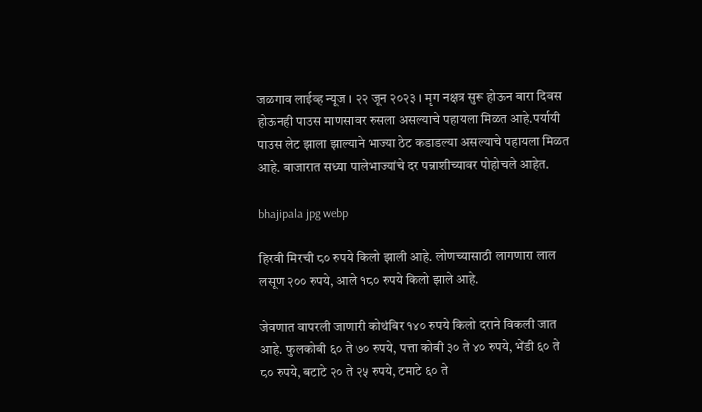जळगाव लाईव्ह न्यूज । २२ जून २०२३ । मृग नक्षत्र सुरू होऊन बारा दिवस होऊनही पाउस माणसावर रुसला असल्याचे पहायला मिळत आहे.पर्यायी पाउस लेट झाला झाल्याने भाज्या ठेट कडाडल्या असल्याचे पहायला मिळत आहे. बाजारात सध्या पालेभाज्यांचे दर पन्नाशीच्यावर पोहोचले आहेत.

bhajipala jpg webp

हिरवी मिरची ८० रुपये किलो झाली आहे. लोणच्यासाठी लागणारा लाल लसूण २०० रुपये, आले १८० रुपये किलो झाले आहे.

जेवणात वापरली जाणारी कोथंबिर १४० रुपये किलो दराने विकली जात आहे. फुलकोबी ६० ते ७० रुपये, पत्ता कोबी ३० ते ४० रुपये, भेंडी ६० ते ८० रुपये, बटाटे २० ते २५ रुपये, टमाटे ६० ते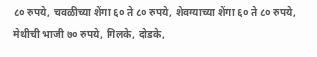८० रुपये, चवळीच्या शेंगा ६० ते ८० रुपये, शेवग्याच्या शेंगा ६० ते ८० रुपये, मेथीची भाजी ७० रुपये, गिलके, दोडके,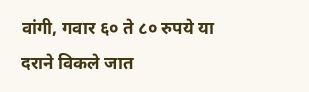वांगी, गवार ६० ते ८० रुपये या दराने विकले जात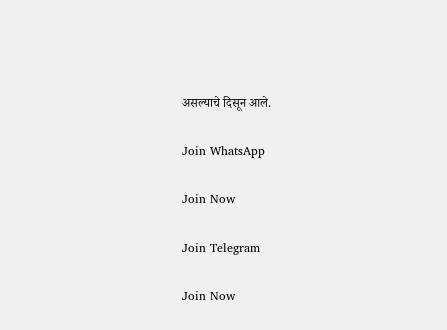असल्याचे दिसून आले.

Join WhatsApp

Join Now

Join Telegram

Join Now